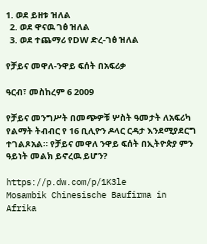1. ወደ ይዘቱ ዝለል
  2. ወደ ዋናዉ ገፅ ዝለል
  3. ወደ ተጨማሪ የDW ድረ-ገፅ ዝለል

የቻይና መዋለ-ንዋይ ፍሰት በአፍሪቃ

ዓርብ፣ መስከረም 6 2009

የቻይና መንግሥት በመጭዎቹ ሦስት ዓመታት ለአፍሪካ የልማት ትብብር የ 16 ቢሊዮን ዶላር ርዳታ እንደሚያደርግ ተገልጾአል። የቻይና መዋለ ንዋይ ፍሰት በኢትዮጵያ ምን ዓይነት መልክ ይኖረዉ ይሆን?

https://p.dw.com/p/1K3le
Mosambik Chinesische Baufirma in Afrika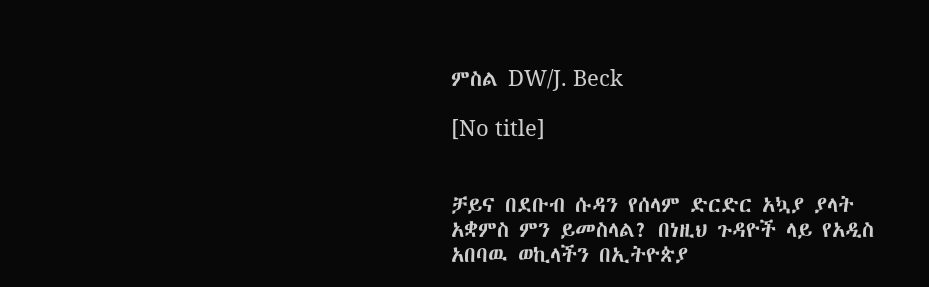ምስል DW/J. Beck

[No title]


ቻይና በደቡብ ሱዳን የሰላም ድርድር አኳያ ያላት አቋምስ ምን ይመስላል? በነዚህ ጉዳዮች ላይ የአዲስ አበባዉ ወኪላችን በኢትዮጵያ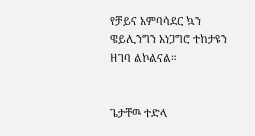የቻይና አምባሳደር ኳን ዌይሊንግን አነጋግሮ ተከታዩን ዘገባ ልኮልናል።


ጌታቸዉ ተድላ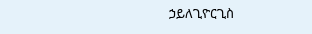ኃይለጊዮርጊስ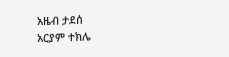አዜብ ታደሰ
አርያም ተክሌ